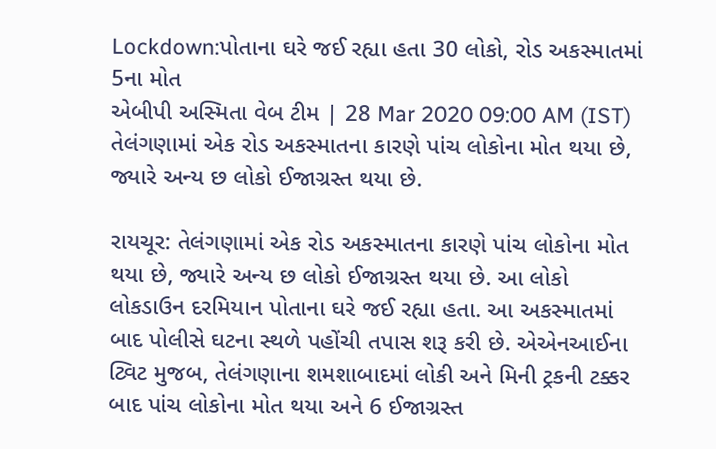Lockdown:પોતાના ઘરે જઈ રહ્યા હતા 30 લોકો, રોડ અકસ્માતમાં 5ના મોત
એબીપી અસ્મિતા વેબ ટીમ | 28 Mar 2020 09:00 AM (IST)
તેલંગણામાં એક રોડ અકસ્માતના કારણે પાંચ લોકોના મોત થયા છે, જ્યારે અન્ય છ લોકો ઈજાગ્રસ્ત થયા છે.

રાયચૂર: તેલંગણામાં એક રોડ અકસ્માતના કારણે પાંચ લોકોના મોત થયા છે, જ્યારે અન્ય છ લોકો ઈજાગ્રસ્ત થયા છે. આ લોકો લોકડાઉન દરમિયાન પોતાના ઘરે જઈ રહ્યા હતા. આ અકસ્માતમાં બાદ પોલીસે ઘટના સ્થળે પહોંચી તપાસ શરૂ કરી છે. એએનઆઈના ટ્વિટ મુજબ, તેલંગણાના શમશાબાદમાં લોકી અને મિની ટ્રકની ટક્કર બાદ પાંચ લોકોના મોત થયા અને 6 ઈજાગ્રસ્ત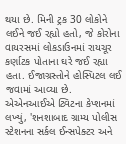થયા છે. મિની ટ્રક 30 લોકોને લઈને જઈ રહ્યો હતો, જે કોરોના વાયરસમાં લોકડાઉનમાં રાયચૂર કર્ણાટક પોતાના ઘરે જઈ રહ્યા હતા. ઈજાગ્રસ્તોને હોસ્પિટલ લઈ જવામાં આવ્યા છે. એએનઆઈએ ટ્વિટના કેપ્શનમાં લખ્યું, 'શનશાબાદ ગ્રામ્ય પોલીસ સ્ટેશનના સર્કલ ઈન્સપેક્ટર અને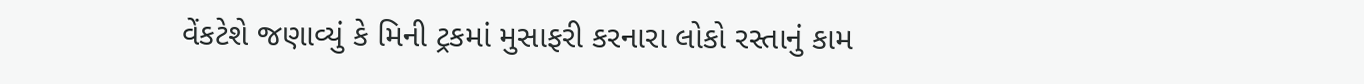વેંકટેશે જણાવ્યું કે મિની ટ્રકમાં મુસાફરી કરનારા લોકો રસ્તાનું કામ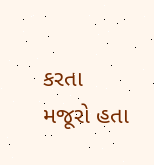કરતા મજૂરો હતા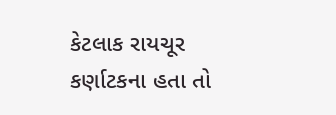કેટલાક રાયચૂર કર્ણાટકના હતા તો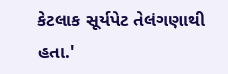કેટલાક સૂર્યપેટ તેલંગણાથી હતા.'